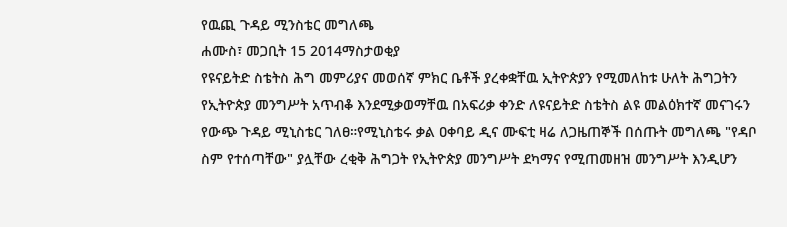የዉጪ ጉዳይ ሚንስቴር መግለጫ
ሐሙስ፣ መጋቢት 15 2014ማስታወቂያ
የዩናይትድ ስቴትስ ሕግ መምሪያና መወሰኛ ምክር ቤቶች ያረቀቋቸዉ ኢትዮጵያን የሚመለከቱ ሁለት ሕግጋትን የኢትዮጵያ መንግሥት አጥብቆ እንደሚቃወማቸዉ በአፍሪቃ ቀንድ ለዩናይትድ ስቴትስ ልዩ መልዕክተኛ መናገሩን የውጭ ጉዳይ ሚኒስቴር ገለፀ።የሚኒስቴሩ ቃል ዐቀባይ ዲና ሙፍቲ ዛሬ ለጋዜጠኞች በሰጡት መግለጫ "የዳቦ ስም የተሰጣቸው" ያሏቸው ረቂቅ ሕግጋት የኢትዮጵያ መንግሥት ደካማና የሚጠመዘዝ መንግሥት እንዲሆን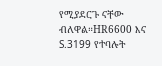የሚያደርጉ ናቸው ብለዋል።HR6600 እና S.3199 የተባሉት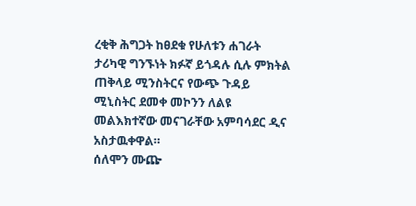ረቂቅ ሕግጋት ከፀደቁ የሁለቱን ሐገራት ታሪካዊ ግንኙነት ክፉኛ ይጎዳሉ ሲሉ ምክትል ጠቅላይ ሚንስትርና የውጭ ጉዳይ ሚኒስትር ደመቀ መኮንን ለልዩ መልእክተኛው መናገራቸው አምባሳደር ዲና አስታዉቀዋል።
ሰለሞን ሙጬ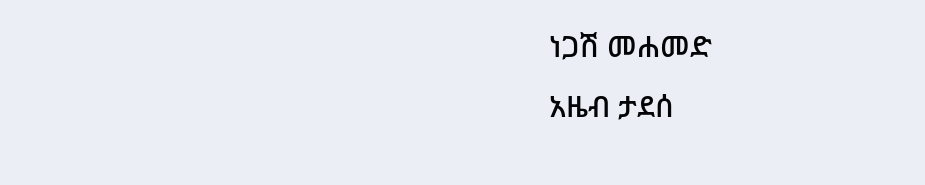ነጋሽ መሐመድ
አዜብ ታደሰ